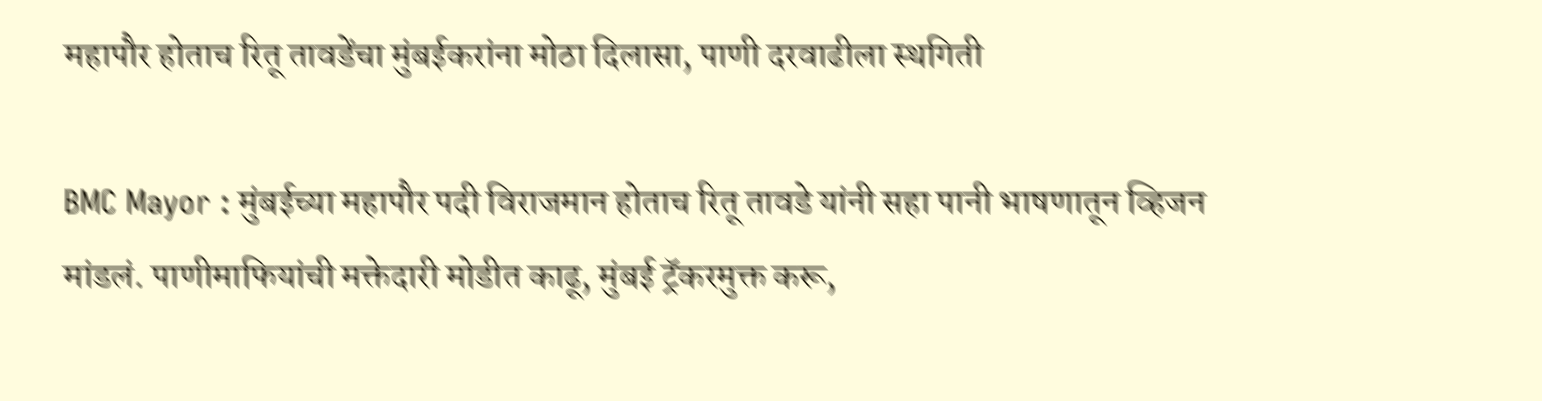महापौर होताच रितू तावडेंचा मुंबईकरांना मोठा दिलासा, पाणी दरवाढीला स्थगिती

BMC Mayor : मुंबईच्या महापौर पदी विराजमान होताच रितू तावडे यांनी सहा पानी भाषणातून व्हिजन मांडलं. पाणीमाफियांची मक्तेदारी मोडीत काढू, मुंबई ट्रॅकरमुक्त करू,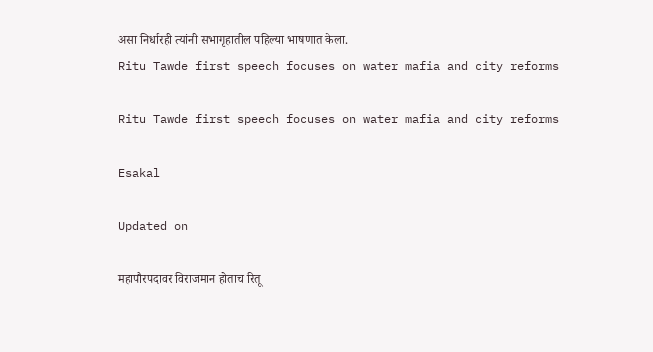असा निर्धारही त्यांनी सभागृहातील पहिल्या भाषणात केला.
Ritu Tawde first speech focuses on water mafia and city reforms

Ritu Tawde first speech focuses on water mafia and city reforms

Esakal

Updated on

महापौरपदावर विराजमान होताच रितू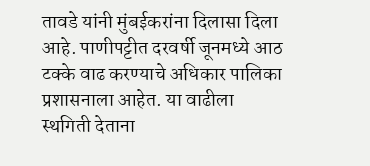तावडे यांनी मुंबईकरांना दिलासा दिला आहे. पाणीपट्टीत दरवर्षी जूनमध्ये आठ टक्के वाढ करण्याचे अधिकार पालिका प्रशासनाला आहेत. या वाढीला स्थगिती देताना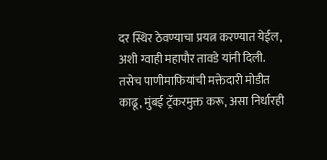दर स्थिर ठेवण्याचा प्रयत्न करण्यात येईल, अशी ग्वाही महापौर तावडे यांनी दिली. तसेच पाणीमाफियांची मक्तेदारी मोडीत काढू, मुंबई ट्रॅकरमुक्त करू, असा निर्धारही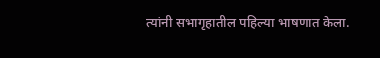त्यांनी सभागृहातील पहिल्या भाषणात केला.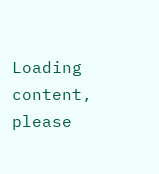Loading content, please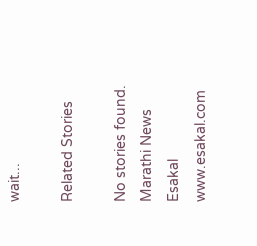wait...

Related Stories

No stories found.
Marathi News Esakal
www.esakal.com